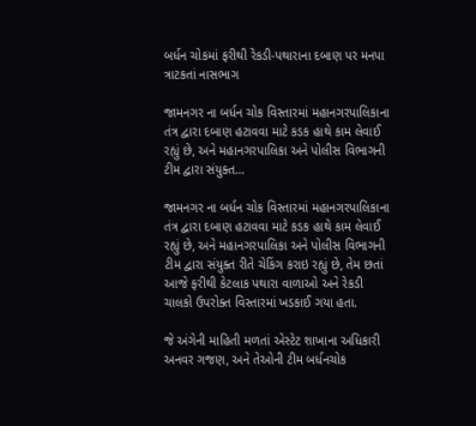બર્ધન ચોકમાં ફરીથી રેંકડી-પથારાના દબાણ પર મનપા ત્રાટકતાં નાસભાગ

જામનગર ના બર્ધન ચોક વિસ્તારમાં મહાનગરપાલિકાના તંત્ર દ્વારા દબાણ હટાવવા માટે કડક હાથે કામ લેવાઈ રહ્યું છે, અને મહાનગરપાલિકા અને પોલીસ વિભાગની ટીમ દ્વારા સંયુક્ત…

જામનગર ના બર્ધન ચોક વિસ્તારમાં મહાનગરપાલિકાના તંત્ર દ્વારા દબાણ હટાવવા માટે કડક હાથે કામ લેવાઈ રહ્યું છે, અને મહાનગરપાલિકા અને પોલીસ વિભાગની ટીમ દ્વારા સંયુક્ત રીતે ચેકિંગ કરાઇ રહ્યું છે, તેમ છતાં આજે ફરીથી કેટલાક પથારા વાળાઓ અને રેકડી ચાલકો ઉપરોક્ત વિસ્તારમાં ખડકાઈ ગયા હતા.

જે અંગેની માહિતી મળતાં એસ્ટેટ શાખાના અધિકારી અનવર ગજણ, અને તેઓની ટીમ બર્ધનચોક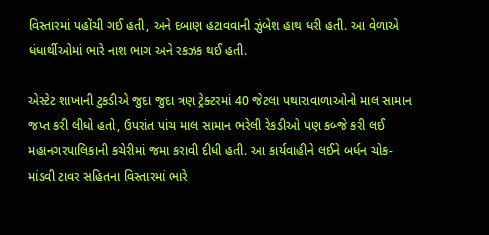વિસ્તારમાં પહોંચી ગઈ હતી, અને દબાણ હટાવવાની ઝુંબેશ હાથ ધરી હતી. આ વેળાએ ધંધાર્થીઓમાં ભારે નાશ ભાગ અને રકઝક થઈ હતી.

એસ્ટેટ શાખાની ટુકડીએ જુદા જુદા ત્રણ ટ્રેક્ટરમાં 40 જેટલા પથારાવાળાઓનો માલ સામાન જપ્ત કરી લીધો હતો, ઉપરાંત પાંચ માલ સામાન ભરેલી રેકડીઓ પણ કબ્જે કરી લઈ મહાનગરપાલિકાની કચેરીમાં જમા કરાવી દીધી હતી. આ કાર્યવાહીને લઈને બર્ધન ચોક- માંડવી ટાવર સહિતના વિસ્તારમાં ભારે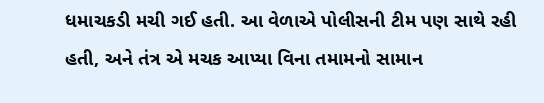ધમાચકડી મચી ગઈ હતી. આ વેળાએ પોલીસની ટીમ પણ સાથે રહી હતી, અને તંત્ર એ મચક આપ્યા વિના તમામનો સામાન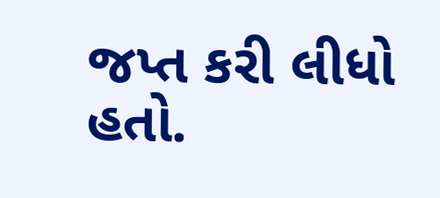જપ્ત કરી લીધો હતો.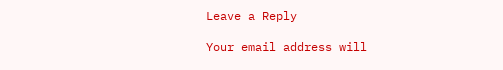Leave a Reply

Your email address will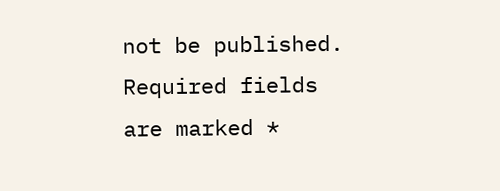not be published. Required fields are marked *